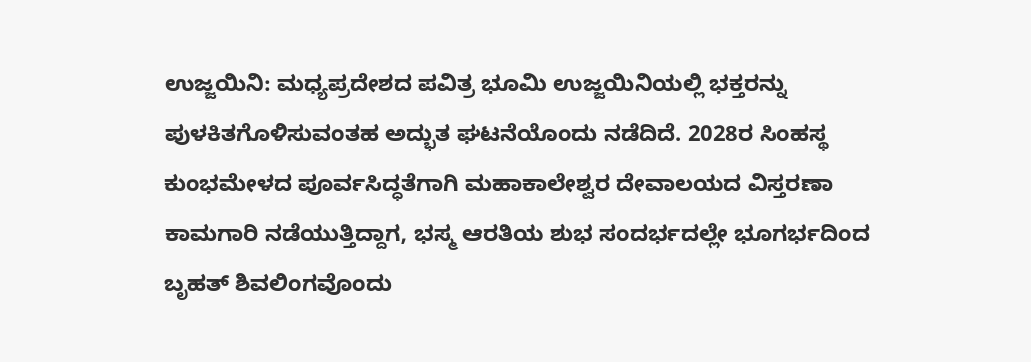ಉಜ್ಜಯಿನಿ: ಮಧ್ಯಪ್ರದೇಶದ ಪವಿತ್ರ ಭೂಮಿ ಉಜ್ಜಯಿನಿಯಲ್ಲಿ ಭಕ್ತರನ್ನು ಪುಳಕಿತಗೊಳಿಸುವಂತಹ ಅದ್ಭುತ ಘಟನೆಯೊಂದು ನಡೆದಿದೆ. 2028ರ ಸಿಂಹಸ್ಥ ಕುಂಭಮೇಳದ ಪೂರ್ವಸಿದ್ಧತೆಗಾಗಿ ಮಹಾಕಾಲೇಶ್ವರ ದೇವಾಲಯದ ವಿಸ್ತರಣಾ ಕಾಮಗಾರಿ ನಡೆಯುತ್ತಿದ್ದಾಗ, ಭಸ್ಮ ಆರತಿಯ ಶುಭ ಸಂದರ್ಭದಲ್ಲೇ ಭೂಗರ್ಭದಿಂದ ಬೃಹತ್ ಶಿವಲಿಂಗವೊಂದು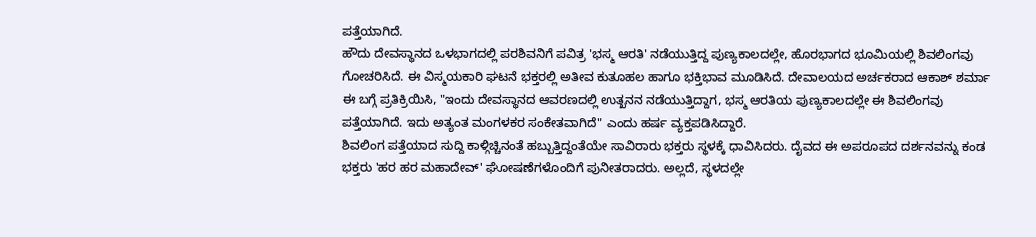ಪತ್ತೆಯಾಗಿದೆ.
ಹೌದು ದೇವಸ್ಥಾನದ ಒಳಭಾಗದಲ್ಲಿ ಪರಶಿವನಿಗೆ ಪವಿತ್ರ 'ಭಸ್ಮ ಆರತಿ' ನಡೆಯುತ್ತಿದ್ದ ಪುಣ್ಯಕಾಲದಲ್ಲೇ, ಹೊರಭಾಗದ ಭೂಮಿಯಲ್ಲಿ ಶಿವಲಿಂಗವು ಗೋಚರಿಸಿದೆ. ಈ ವಿಸ್ಮಯಕಾರಿ ಘಟನೆ ಭಕ್ತರಲ್ಲಿ ಅತೀವ ಕುತೂಹಲ ಹಾಗೂ ಭಕ್ತಿಭಾವ ಮೂಡಿಸಿದೆ. ದೇವಾಲಯದ ಅರ್ಚಕರಾದ ಆಕಾಶ್ ಶರ್ಮಾ ಈ ಬಗ್ಗೆ ಪ್ರತಿಕ್ರಿಯಿಸಿ, "ಇಂದು ದೇವಸ್ಥಾನದ ಆವರಣದಲ್ಲಿ ಉತ್ಖನನ ನಡೆಯುತ್ತಿದ್ದಾಗ, ಭಸ್ಮ ಆರತಿಯ ಪುಣ್ಯಕಾಲದಲ್ಲೇ ಈ ಶಿವಲಿಂಗವು ಪತ್ತೆಯಾಗಿದೆ. ಇದು ಅತ್ಯಂತ ಮಂಗಳಕರ ಸಂಕೇತವಾಗಿದೆ" ಎಂದು ಹರ್ಷ ವ್ಯಕ್ತಪಡಿಸಿದ್ದಾರೆ.
ಶಿವಲಿಂಗ ಪತ್ತೆಯಾದ ಸುದ್ದಿ ಕಾಳ್ಗಿಚ್ಚಿನಂತೆ ಹಬ್ಬುತ್ತಿದ್ದಂತೆಯೇ ಸಾವಿರಾರು ಭಕ್ತರು ಸ್ಥಳಕ್ಕೆ ಧಾವಿಸಿದರು. ದೈವದ ಈ ಅಪರೂಪದ ದರ್ಶನವನ್ನು ಕಂಡ ಭಕ್ತರು 'ಹರ ಹರ ಮಹಾದೇವ್' ಘೋಷಣೆಗಳೊಂದಿಗೆ ಪುನೀತರಾದರು. ಅಲ್ಲದೆ, ಸ್ಥಳದಲ್ಲೇ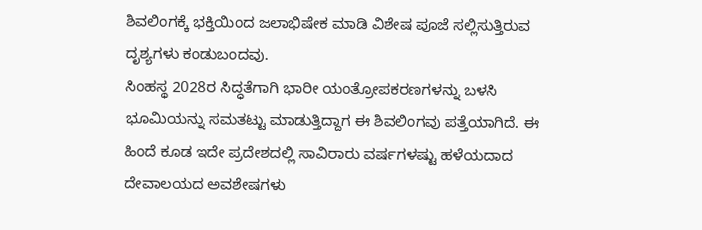ಶಿವಲಿಂಗಕ್ಕೆ ಭಕ್ತಿಯಿಂದ ಜಲಾಭಿಷೇಕ ಮಾಡಿ ವಿಶೇಷ ಪೂಜೆ ಸಲ್ಲಿಸುತ್ತಿರುವ ದೃಶ್ಯಗಳು ಕಂಡುಬಂದವು.
ಸಿಂಹಸ್ಥ 2028ರ ಸಿದ್ಧತೆಗಾಗಿ ಭಾರೀ ಯಂತ್ರೋಪಕರಣಗಳನ್ನು ಬಳಸಿ ಭೂಮಿಯನ್ನು ಸಮತಟ್ಟು ಮಾಡುತ್ತಿದ್ದಾಗ ಈ ಶಿವಲಿಂಗವು ಪತ್ತೆಯಾಗಿದೆ. ಈ ಹಿಂದೆ ಕೂಡ ಇದೇ ಪ್ರದೇಶದಲ್ಲಿ ಸಾವಿರಾರು ವರ್ಷಗಳಷ್ಟು ಹಳೆಯದಾದ ದೇವಾಲಯದ ಅವಶೇಷಗಳು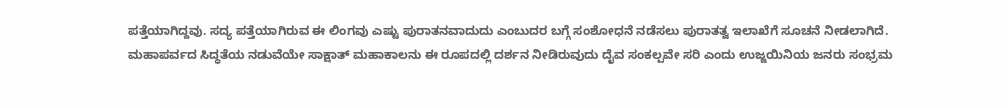ಪತ್ತೆಯಾಗಿದ್ದವು. ಸದ್ಯ ಪತ್ತೆಯಾಗಿರುವ ಈ ಲಿಂಗವು ಎಷ್ಟು ಪುರಾತನವಾದುದು ಎಂಬುದರ ಬಗ್ಗೆ ಸಂಶೋಧನೆ ನಡೆಸಲು ಪುರಾತತ್ವ ಇಲಾಖೆಗೆ ಸೂಚನೆ ನೀಡಲಾಗಿದೆ.
ಮಹಾಪರ್ವದ ಸಿದ್ಧತೆಯ ನಡುವೆಯೇ ಸಾಕ್ಷಾತ್ ಮಹಾಕಾಲನು ಈ ರೂಪದಲ್ಲಿ ದರ್ಶನ ನೀಡಿರುವುದು ದೈವ ಸಂಕಲ್ಪವೇ ಸರಿ ಎಂದು ಉಜ್ಜಯಿನಿಯ ಜನರು ಸಂಭ್ರಮ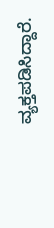ವ್ಯಕ್ತಪಡಿಸಿದ್ದಾರೆ.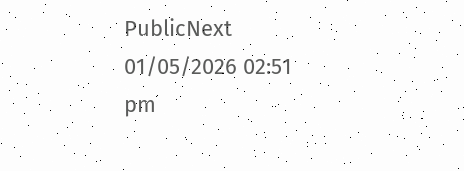PublicNext
01/05/2026 02:51 pm